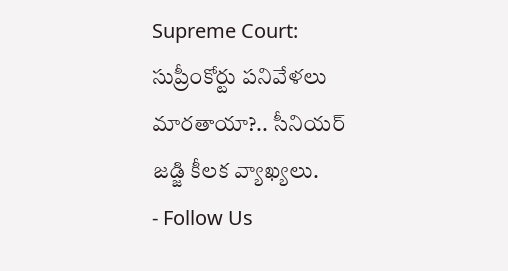Supreme Court: సుప్రీంకోర్టు పనివేళలు మారతాయా?.. సీనియర్ జడ్జి కీలక వ్యాఖ్యలు.
- Follow Us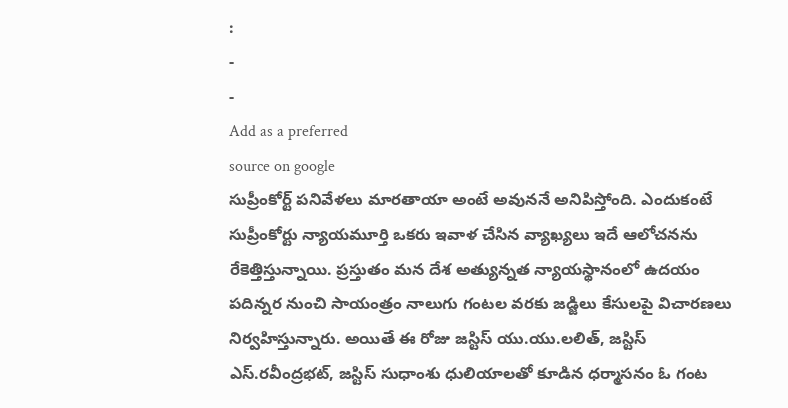:
-
-
Add as a preferred
source on google
సుప్రీంకోర్ట్ పనివేళలు మారతాయా అంటే అవుననే అనిపిస్తోంది. ఎందుకంటే సుప్రీంకోర్టు న్యాయమూర్తి ఒకరు ఇవాళ చేసిన వ్యాఖ్యలు ఇదే ఆలోచనను రేకెత్తిస్తున్నాయి. ప్రస్తుతం మన దేశ అత్యున్నత న్యాయస్థానంలో ఉదయం పదిన్నర నుంచి సాయంత్రం నాలుగు గంటల వరకు జడ్జిలు కేసులపై విచారణలు నిర్వహిస్తున్నారు. అయితే ఈ రోజు జస్టిస్ యు.యు.లలిత్, జస్టిస్ ఎస్.రవీంద్రభట్, జస్టిస్ సుధాంశు ధులియాలతో కూడిన ధర్మాసనం ఓ గంట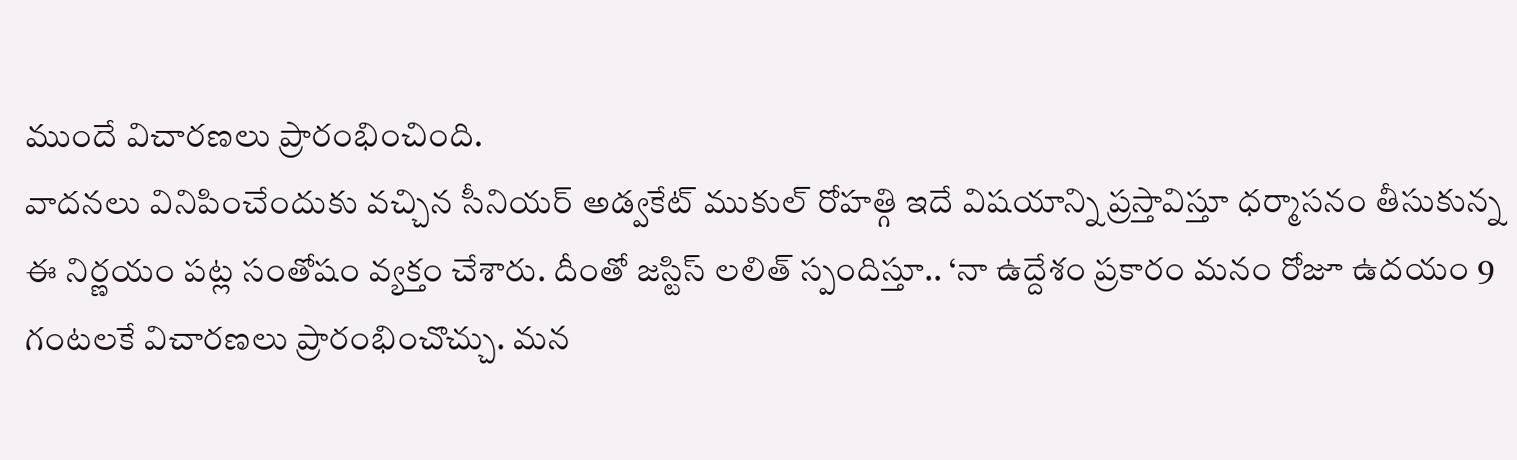ముందే విచారణలు ప్రారంభించింది.
వాదనలు వినిపించేందుకు వచ్చిన సీనియర్ అడ్వకేట్ ముకుల్ రోహత్గి ఇదే విషయాన్ని ప్రస్తావిస్తూ ధర్మాసనం తీసుకున్న ఈ నిర్ణయం పట్ల సంతోషం వ్యక్తం చేశారు. దీంతో జస్టిస్ లలిత్ స్పందిస్తూ.. ‘నా ఉద్దేశం ప్రకారం మనం రోజూ ఉదయం 9 గంటలకే విచారణలు ప్రారంభించొచ్చు. మన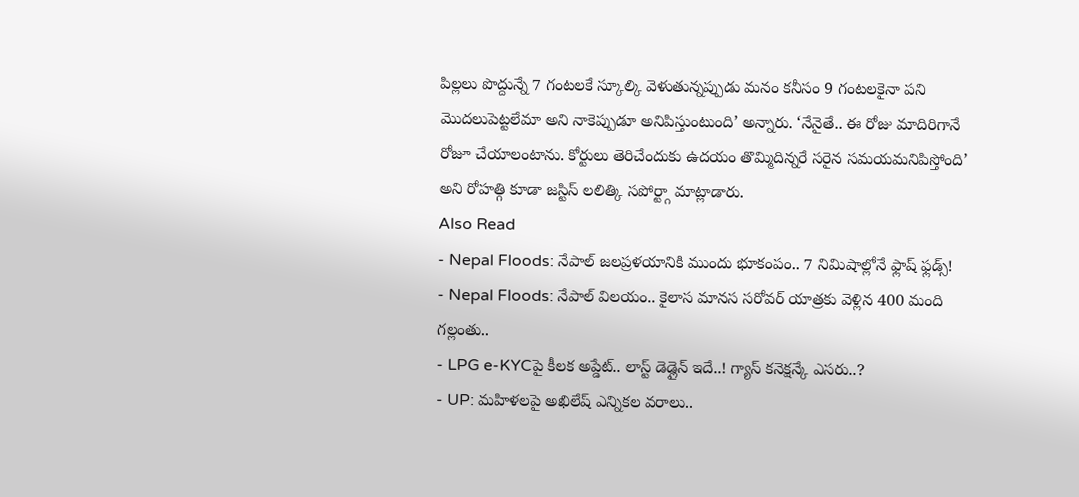పిల్లలు పొద్దున్నే 7 గంటలకే స్కూల్కి వెళుతున్నప్పుడు మనం కనీసం 9 గంటలకైనా పని మొదలుపెట్టలేమా అని నాకెప్పుడూ అనిపిస్తుంటుంది’ అన్నారు. ‘నేనైతే.. ఈ రోజు మాదిరిగానే రోజూ చేయాలంటాను. కోర్టులు తెరిచేందుకు ఉదయం తొమ్మిదిన్నరే సరైన సమయమనిపిస్తోంది’ అని రోహత్గి కూడా జస్టిస్ లలిత్కి సపోర్ట్గా మాట్లాడారు.
Also Read
- Nepal Floods: నేపాల్ జలప్రళయానికి ముందు భూకంపం.. 7 నిమిషాల్లోనే ఫ్లాష్ ఫ్లడ్స్!
- Nepal Floods: నేపాల్ విలయం.. కైలాస మానస సరోవర్ యాత్రకు వెళ్లిన 400 మంది గల్లంతు..
- LPG e-KYCపై కీలక అప్డేట్.. లాస్ట్ డెడ్లైన్ ఇదే..! గ్యాస్ కనెక్షన్కే ఎసరు..?
- UP: మహిళలపై అఖిలేష్ ఎన్నికల వరాలు..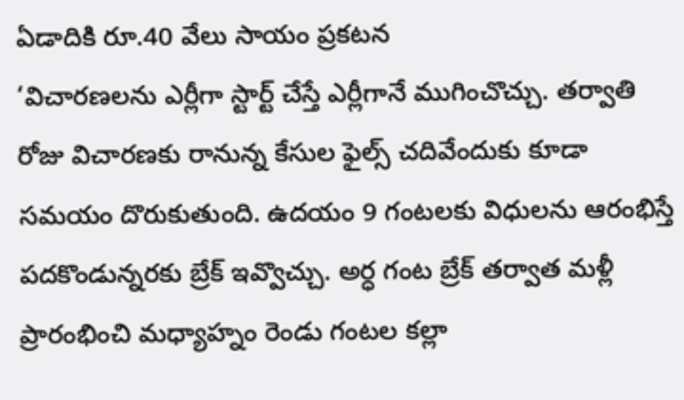ఏడాదికి రూ.40 వేలు సాయం ప్రకటన
‘విచారణలను ఎర్లీగా స్టార్ట్ చేస్తే ఎర్లీగానే ముగించొచ్చు. తర్వాతి రోజు విచారణకు రానున్న కేసుల ఫైల్స్ చదివేందుకు కూడా సమయం దొరుకుతుంది. ఉదయం 9 గంటలకు విధులను ఆరంభిస్తే పదకొండున్నరకు బ్రేక్ ఇవ్వొచ్చు. అర్ధ గంట బ్రేక్ తర్వాత మళ్లీ ప్రారంభించి మధ్యాహ్నం రెండు గంటల కల్లా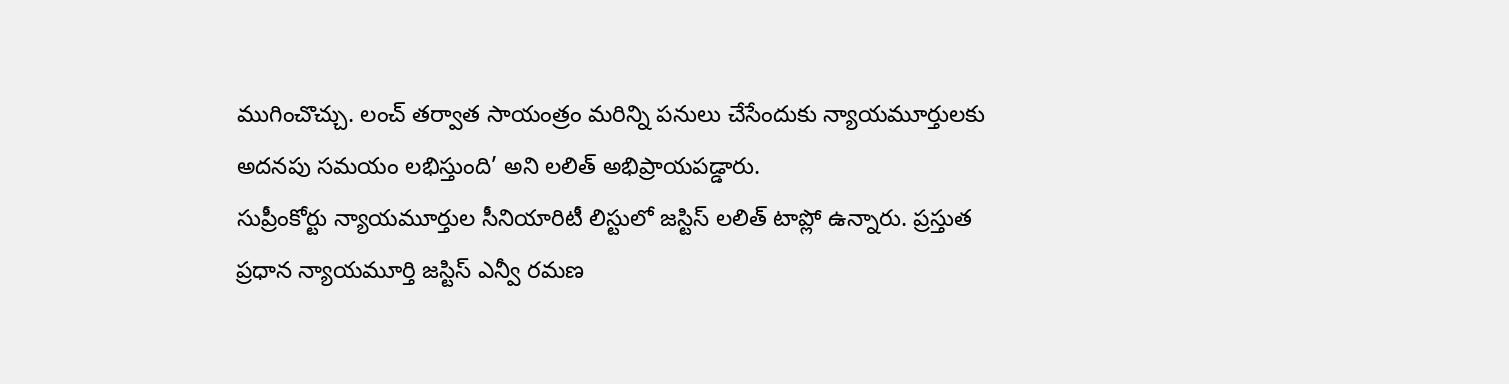ముగించొచ్చు. లంచ్ తర్వాత సాయంత్రం మరిన్ని పనులు చేసేందుకు న్యాయమూర్తులకు అదనపు సమయం లభిస్తుంది’ అని లలిత్ అభిప్రాయపడ్డారు.
సుప్రీంకోర్టు న్యాయమూర్తుల సీనియారిటీ లిస్టులో జస్టిస్ లలిత్ టాప్లో ఉన్నారు. ప్రస్తుత ప్రధాన న్యాయమూర్తి జస్టిస్ ఎన్వీ రమణ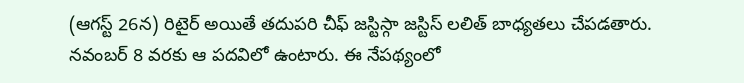(ఆగస్ట్ 26న) రిటైర్ అయితే తదుపరి చీఫ్ జస్టిస్గా జస్టిస్ లలిత్ బాధ్యతలు చేపడతారు. నవంబర్ 8 వరకు ఆ పదవిలో ఉంటారు. ఈ నేపథ్యంలో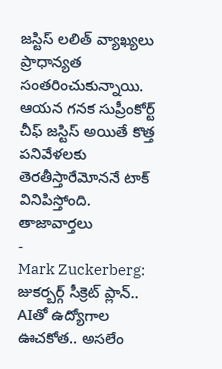జస్టిస్ లలిత్ వ్యాఖ్యలు ప్రాధాన్యత సంతరించుకున్నాయి. ఆయన గనక సుప్రీంకోర్ట్ చీఫ్ జస్టిస్ అయితే కొత్త పనివేళలకు తెరతీస్తారేమోననే టాక్ వినిపిస్తోంది.
తాజావార్తలు
-
Mark Zuckerberg: జుకర్బర్గ్ సీక్రెట్ ప్లాన్.. AIతో ఉద్యోగాల ఊచకోత.. అసలేం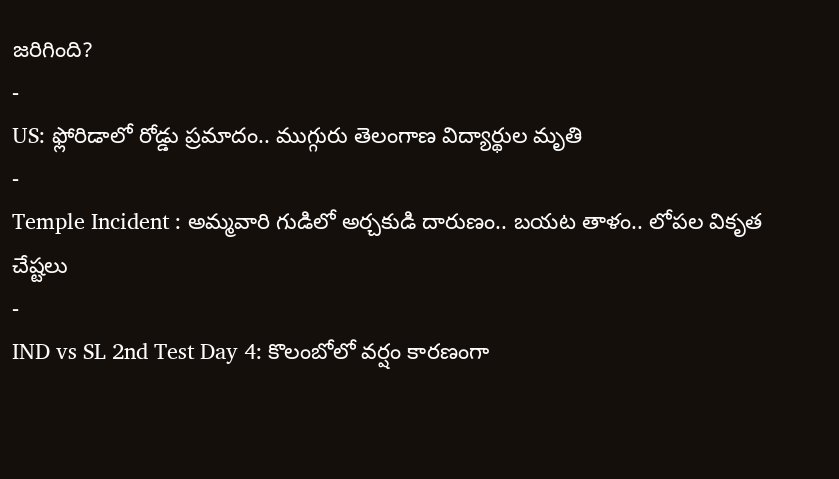జరిగింది?
-
US: ఫ్లోరిడాలో రోడ్డు ప్రమాదం.. ముగ్గురు తెలంగాణ విద్యార్థుల మృతి
-
Temple Incident : అమ్మవారి గుడిలో అర్చకుడి దారుణం.. బయట తాళం.. లోపల వికృత చేష్టలు
-
IND vs SL 2nd Test Day 4: కొలంబోలో వర్షం కారణంగా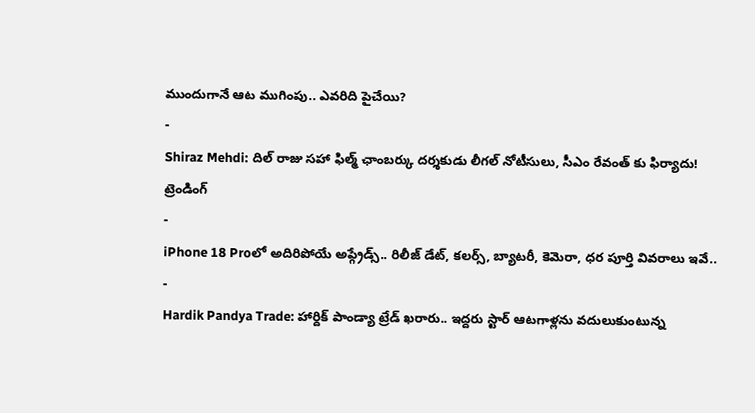ముందుగానే ఆట ముగింపు.. ఎవరిది పైచేయి?
-
Shiraz Mehdi: దిల్ రాజు సహా ఫిల్మ్ ఛాంబర్కు దర్శకుడు లీగల్ నోటీసులు, సీఎం రేవంత్ కు ఫిర్యాదు!
ట్రెండింగ్
-
iPhone 18 Proలో అదిరిపోయే అప్గ్రేడ్స్.. రిలీజ్ డేట్, కలర్స్, బ్యాటరీ, కెమెరా, ధర పూర్తి వివరాలు ఇవే..
-
Hardik Pandya Trade: హార్దిక్ పాండ్యా ట్రేడ్ ఖరారు.. ఇద్దరు స్టార్ ఆటగాళ్లను వదులుకుంటున్న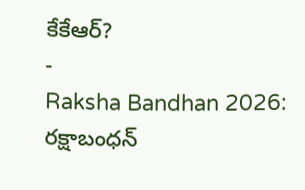కేకేఆర్?
-
Raksha Bandhan 2026: రక్షాబంధన్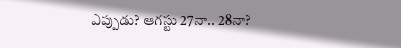ఎప్పుడు? ఆగస్టు 27నా.. 28నా?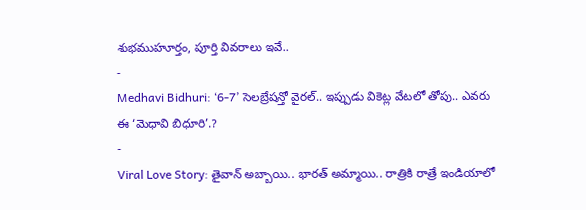శుభముహూర్తం, పూర్తి వివరాలు ఇవే..
-
Medhavi Bidhuri: ‘6-7’ సెలబ్రేషన్తో వైరల్.. ఇప్పుడు వికెట్ల వేటలో తోపు.. ఎవరు ఈ ‘మెధావి బిధూరి’.?
-
Viral Love Story: తైవాన్ అబ్బాయి.. భారత్ అమ్మాయి.. రాత్రికి రాత్రే ఇండియాలో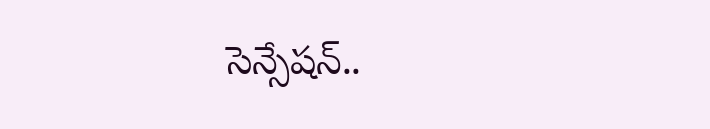సెన్సేషన్..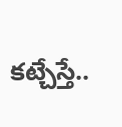కట్చేస్తే..